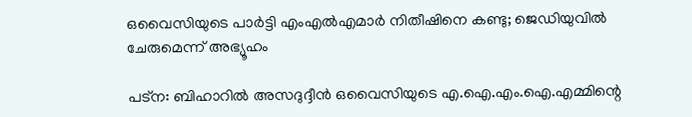ഒവൈസിയുടെ പാര്‍ട്ടി എംഎല്‍എമാര്‍ നിതീഷിനെ കണ്ടു; ജെഡിയുവില്‍ ചേരുമെന്ന് അഭ്യൂഹം

പട്ന: ബിഹാറിൽ അസദുദ്ദീൻ ഒവൈസിയുടെ എ.ഐ.എം.ഐ.എമ്മിന്റെ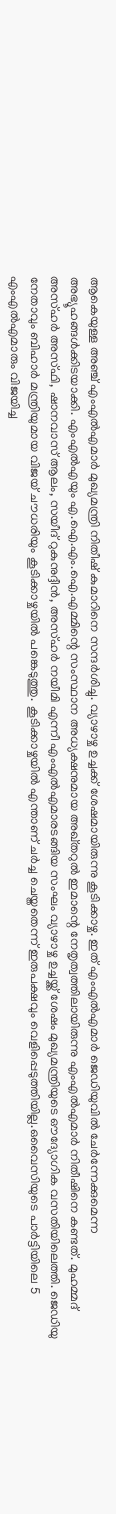ആകെയുള്ള അഞ്ച് എംഎൽഎമാർ മുഖ്യമന്ത്രി നിതീഷ് കുമാറിനെ സന്ദർശിച്ചു. വ്യാഴാഴ്ച ഉച്ചക്ക് ശേഷമായിരുന്നു കൂടിക്കാഴ്ച. ഇത് എംഎൽഎമാർ ജെഡിയുവിൽ ചേർന്നേക്കുമെന്ന അഭ്യൂഹങ്ങൾക്കിടയാക്കി. എംഎൽഎയും എ.ഐ.എം.ഐ.എമ്മിന്റെ സംസ്ഥാന അധ്യക്ഷനുമായ അഖ്തറുൽ ഇമാന്റെ നേതൃത്വത്തിലായിരുന്നു എംഎൽഎമാർ നിതീഷിനെ കണ്ടത്. മുഹമ്മദ് അസ്ഹർ അസ്ഫി, ഷാനവാസ് ആലം, സയീദ് റുകുനുദ്ദീൻ, അസ്ഹർ നയീമി എന്നീ എംഎൽഎമാരടങ്ങിയ സംഘം വ്യാഴാഴ്ച ഉച്ചയ്ക്ക് ശേഷം മുഖ്യമന്ത്രിയുടെ ഔദ്യോഗിക വസതിയിലെത്തി. ജെഡിയു നേതാവും ബിഹാർ മന്ത്രിയുമായ വിജയ് ചൗധരിയും കൂടിക്കാഴ്ചയിൽ പങ്കെടുത്തു. കൂടിക്കാഴ്ചയിൽ എന്താണ് ചർച്ച ചെയ്തതെന്ന് ഇരുപക്ഷവും വെളിപ്പെടുത്തിയില്ല.ഒവൈസിയുടെ പാർട്ടിയിലെ 5 എംഎൽഎമാരും വിജയിച്ച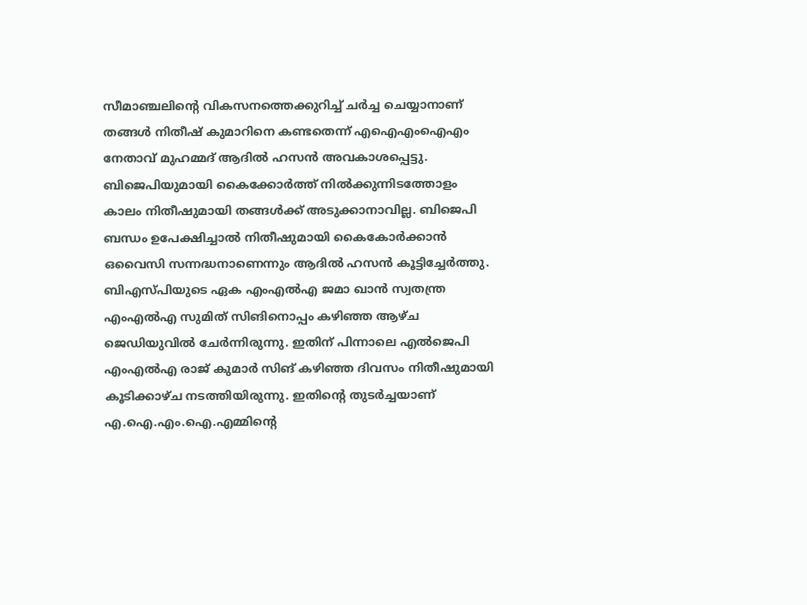സീമാഞ്ചലിന്റെ വികസനത്തെക്കുറിച്ച് ചർച്ച ചെയ്യാനാണ് തങ്ങൾ നിതീഷ് കുമാറിനെ കണ്ടതെന്ന് എഐഎംഐഎം നേതാവ് മുഹമ്മദ് ആദിൽ ഹസൻ അവകാശപ്പെട്ടു. ബിജെപിയുമായി കൈക്കോർത്ത് നിൽക്കുന്നിടത്തോളം കാലം നിതീഷുമായി തങ്ങൾക്ക് അടുക്കാനാവില്ല. ബിജെപി ബന്ധം ഉപേക്ഷിച്ചാൽ നിതീഷുമായി കൈകോർക്കാൻ ഒവൈസി സന്നദ്ധനാണെന്നും ആദിൽ ഹസൻ കൂട്ടിച്ചേർത്തു. ബിഎസ്പിയുടെ ഏക എംഎൽഎ ജമാ ഖാൻ സ്വതന്ത്ര എംഎൽഎ സുമിത് സിങിനൊപ്പം കഴിഞ്ഞ ആഴ്ച ജെഡിയുവിൽ ചേർന്നിരുന്നു. ഇതിന് പിന്നാലെ എൽജെപി എംഎൽഎ രാജ് കുമാർ സിങ് കഴിഞ്ഞ ദിവസം നിതീഷുമായി കൂടിക്കാഴ്ച നടത്തിയിരുന്നു. ഇതിന്റെ തുടർച്ചയാണ് എ.ഐ.എം.ഐ.എമ്മിന്റെ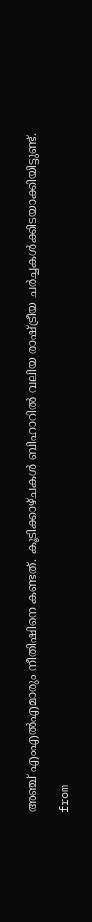അഞ്ച് എംഎൽഎമാരും നീതിഷിനെ കണ്ടത്. കൂടിക്കാഴ്ചകൾ ബിഹാറിൽ വലിയ രാഷ്ട്രീയ ചർച്ചകൾക്കിടയാക്കിയിട്ടുണ്ട്.

from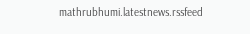mathrubhumi.latestnews.rssfeed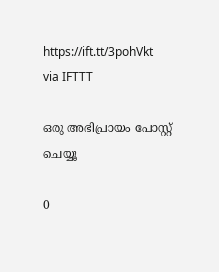https://ift.tt/3pohVkt
via IFTTT

ഒരു അഭിപ്രായം പോസ്റ്റ് ചെയ്യൂ

0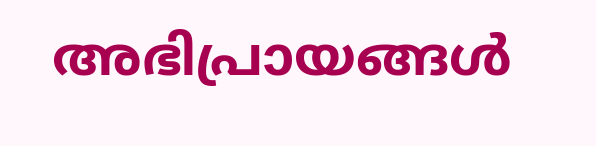അഭിപ്രായങ്ങള്‍